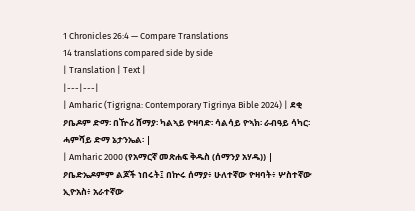1 Chronicles 26:4 — Compare Translations
14 translations compared side by side
| Translation | Text |
|---|---|
| Amharic (Tigrigna: Contemporary Tigrinya Bible 2024) | ደቂ ዖቤዶም ድማ፡ በዅሪ ሸማያ፡ ካልኣይ ዮዛባድ፡ ሳልሳይ ዮኣክ፡ ራብዓይ ሳካር፡ ሓምሻይ ድማ ኔታንኤል፡ |
| Amharic 2000 (የአማርኛ መጽሐፍ ቅዱስ (ሰማንያ አሃዱ)) | ዖቤድኤዶምም ልጆች ነበሩት፤ በኵሩ ሰማያ፥ ሁለተኛው ዮዛባት፥ ሦስተኛው ኢዮአስ፥ አራተኛው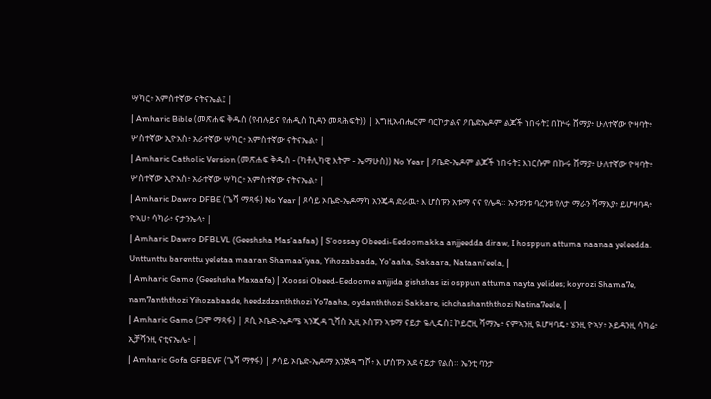ሣካር፥ አምስተኛው ናትናኤል፤ |
| Amharic Bible (መጽሐፍ ቅዱስ (የብሉይና የሐዲስ ኪዳን መጻሕፍት)) | እግዚአብሔርም ባርኮታልና ዖቤድኤዶም ልጆች ነበሩት፤ በኵሩ ሸማያ፥ ሁለተኛው ዮዛባት፥ ሦስተኛው ኢዮአስ፥ አራተኛው ሣካር፥ አምስተኛው ናትናኤል፥ |
| Amharic Catholic Version (መጽሐፍ ቅዱስ - (ካቶሊካዊ እትም - ኤማሁስ)) No Year | ዖቤድ-ኤዶም ልጆች ነበሩት፤ እነርሱም በኩሩ ሸማያ፥ ሁለተኛው ዮዛባት፥ ሦስተኛው ኢዮአስ፥ አራተኛው ሣካር፥ አምስተኛው ናትናኤል፥ |
| Amharic Dawro DFBE (ጌሻ ማጻፋ) No Year | ጾሳይ ኦቤድ-ኤዶማካ አንጄዳ ድራዉ፥ እ ሆስፑን አቱማ ናና የሌዳ። ኡንቱንቱ ባረንቱ የለታ ማራን ሻማእያ፥ ይሆዛባዳ፥ ዮኣሀ፥ ሳካራ፥ ናታንኤላ፥ |
| Amharic Dawro DFBLVL (Geeshsha Mas'aafaa) | S'oossay Obeedi-Eedoomakka anjjeedda diraw, I hosppun attuma naanaa yeleedda. Unttunttu barenttu yeletaa maaran Shamaa'iyaa, Yihozabaada, Yo'aaha, Sakaara, Nataani'eela, |
| Amharic Gamo (Geeshsha Maxaafa) | Xoossi Obeed-Eedoome anjjida gishshas izi osppun attuma nayta yelides; koyrozi Shama7e, nam7anththozi Yihozabaade, heedzdzanththozi Yo7aaha, oydanththozi Sakkare, ichchashanththozi Natina7eele, |
| Amharic Gamo (ጋሞ ማጻፋ) | ጾሲ ኦቤድ-ኤዶሜ ኣንጂዳ ጊሻስ ኢዚ ኦስፑን ኣቱማ ናይታ ዬሊዴስ፤ ኮይሮዚ ሻማኤ፥ ናምኣንዚ ዪሆዛባዴ፥ ሄንዚ ዮኣሃ፥ ኦይዳንዚ ሳካሬ፥ ኢቻሻንዚ ናቲናኤሌ፥ |
| Amharic Gofa GFBEVF (ጌሻ ማፃፋ) | ፆሳይ ኦቤድ-ኤዶማ አንጅዳ ግሾ፥ እ ሆስፑን አደ ናይታ የልስ። ኤንቲ ባንታ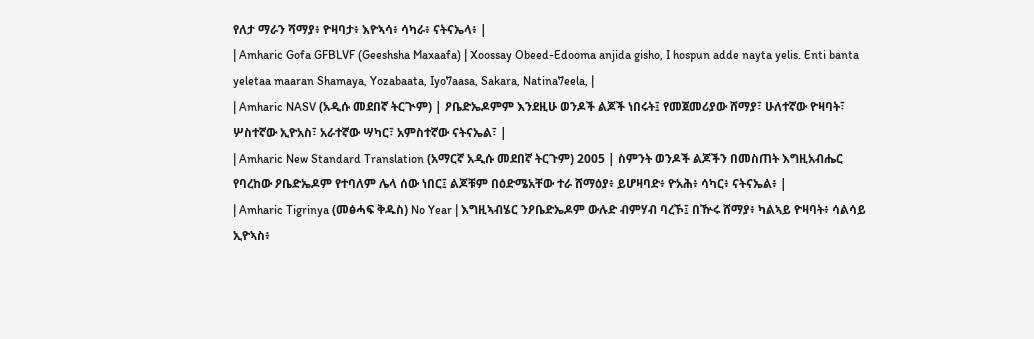የለታ ማራን ሻማያ፥ ዮዛባታ፥ እዮኣሳ፥ ሳካራ፥ ናትናኤላ፥ |
| Amharic Gofa GFBLVF (Geeshsha Maxaafa) | Xoossay Obeed-Edooma anjida gisho, I hospun adde nayta yelis. Enti banta yeletaa maaran Shamaya, Yozabaata, Iyo7aasa, Sakara, Natina7eela, |
| Amharic NASV (አዲሱ መደበኛ ትርጒም) | ዖቤድኤዶምም እንደዚሁ ወንዶች ልጆች ነበሩት፤ የመጀመሪያው ሸማያ፣ ሁለተኛው ዮዛባት፣ ሦስተኛው ኢዮአስ፣ አራተኛው ሣካር፣ አምስተኛው ናትናኤል፣ |
| Amharic New Standard Translation (አማርኛ አዲሱ መደበኛ ትርጉም) 2005 | ስምንት ወንዶች ልጆችን በመስጠት እግዚአብሔር የባረከው ዖቤድኤዶም የተባለም ሌላ ሰው ነበር፤ ልጆቹም በዕድሜአቸው ተራ ሸማዕያ፥ ይሆዛባድ፥ ዮአሕ፥ ሳካር፥ ናትናኤል፥ |
| Amharic Tigrinya (መፅሓፍ ቅዱስ) No Year | እግዚኣብሄር ንዖቤድኤዶም ውሉድ ብምሃብ ባረኾ፤ በዅሩ ሸማያ፥ ካልኣይ ዮዛባት፥ ሳልሳይ ኢዮኣስ፥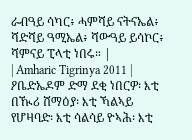ራብዓይ ሳካር፥ ሓምሻይ ናትናኤል፥ ሻድሻይ ዓሚኤል፥ ሻውዓይ ይሳኮር፥ ሻምናይ ፒላቲ ነበሩ። |
| Amharic Tigrinya 2011 | ዖቤድኤዶም ድማ ደቂ ነበርዎ፡ እቲ በዂሪ ሸማዕያ፡ እቲ ኻልኣይ የሆዛባድ፡ እቲ ሳልሳይ ዮኣሕ፡ እቲ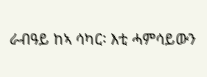ራብዓይ ከኣ ሳካር፡ እቲ ሓምሳይውን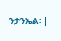ንታንኤል፡ |